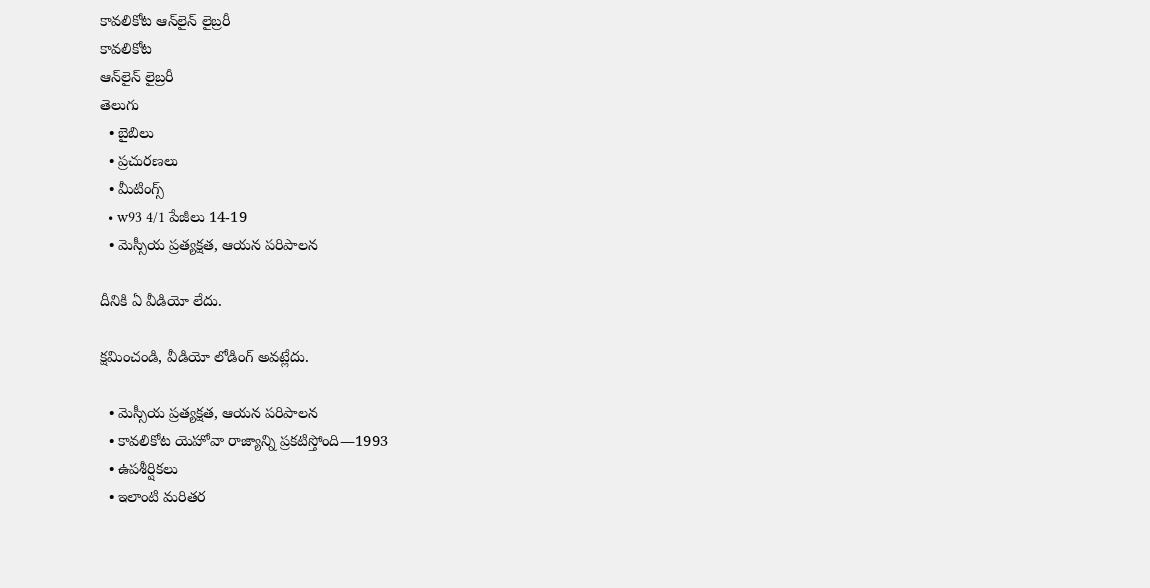కావలికోట ఆన్‌లైన్‌ లైబ్రరీ
కావలికోట
ఆన్‌లైన్‌ లైబ్రరీ
తెలుగు
  • బైబిలు
  • ప్రచురణలు
  • మీటింగ్స్‌
  • w93 4/1 పేజీలు 14-19
  • మెస్సీయ ప్రత్యక్షత, ఆయన పరిపాలన

దీనికి ఏ వీడియో లేదు.

క్షమించండి, వీడియో లోడింగ్‌ అవట్లేదు.

  • మెస్సీయ ప్రత్యక్షత, ఆయన పరిపాలన
  • కావలికోట యెహోవా రాజ్యాన్ని ప్రకటిస్తోంది—1993
  • ఉపశీర్షికలు
  • ఇలాంటి మరితర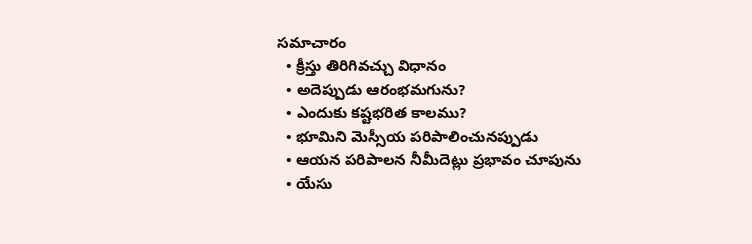సమాచారం
  • క్రీస్తు తిరిగివచ్చు విధానం
  • అదెప్పుడు ఆరంభమగును?
  • ఎందుకు కష్టభరిత కాలము?
  • భూమిని మెస్సీయ పరిపాలించునప్పుడు
  • ఆయన పరిపాలన నీమీదెట్లు ప్రభావం చూపును
  • యేసు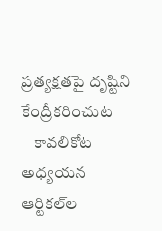ప్రత్యక్షతపై దృష్టిని కేంద్రీకరించుట
    కావలికోట అధ్యయన ఆర్టికల్‌ల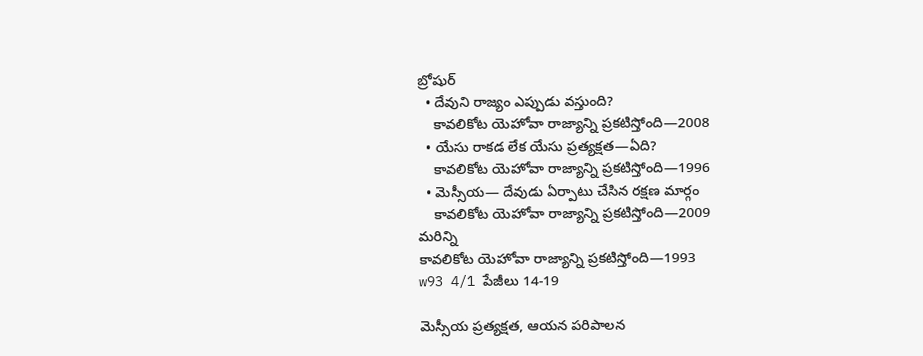బ్రోషుర్‌
  • దేవుని రాజ్యం ఎప్పుడు వస్తుంది?
    కావలికోట యెహోవా రాజ్యాన్ని ప్రకటిస్తోంది—2008
  • యేసు రాకడ లేక యేసు ప్రత్యక్షత—ఏది?
    కావలికోట యెహోవా రాజ్యాన్ని ప్రకటిస్తోంది—1996
  • మెస్సీయ— దేవుడు ఏర్పాటు చేసిన రక్షణ మార్గం
    కావలికోట యెహోవా రాజ్యాన్ని ప్రకటిస్తోంది—2009
మరిన్ని
కావలికోట యెహోవా రాజ్యాన్ని ప్రకటిస్తోంది—1993
w93 4/1 పేజీలు 14-19

మెస్సీయ ప్రత్యక్షత, ఆయన పరిపాలన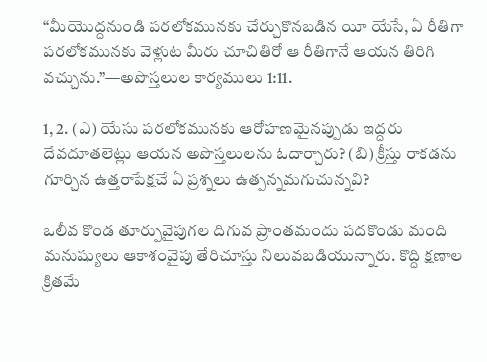“మీయొద్దనుండి పరలోకమునకు చేర్చుకొనబడిన యీ యేసే, ఏ రీతిగా పరలోకమునకు వెళ్లుట మీరు చూచితిరో ఆ రీతిగానే ఆయన తిరిగి వచ్చును.”—అపొస్తలుల కార్యములు 1:11.

1, 2. (ఎ) యేసు పరలోకమునకు ఆరోహణమైనప్పుడు ఇద్దరు దేవదూతలెట్లు ఆయన అపొస్తలులను ఓదార్చారు? (బి) క్రీస్తు రాకడను గూర్చిన ఉత్తరాపేక్షచే ఏ ప్రశ్నలు ఉత్పన్నమగుచున్నవి?

ఒలీవ కొండ తూర్పువైపుగల దిగువ ప్రాంతమందు పదకొండు మంది మనుష్యులు ఆకాశంవైపు తేరిచూస్తు నిలువబడియున్నారు. కొద్ది క్షణాల క్రితమే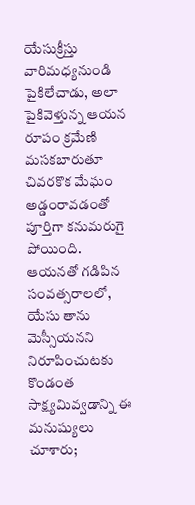యేసుక్రీస్తు వారిమధ్యనుండి పైకిలేచాడు, అలా పైకివెళ్తున్న ఆయన రూపం క్రమేణి మసకబారుతూ చివరకొక మేఘం అడ్డంరావడంతో పూర్తిగా కనుమరుగై పోయింది. ఆయనతో గడిపిన సంవత్సరాలలో, యేసు తాను మెస్సీయనని నిరూపించుటకు కొండంత సాక్ష్యమివ్వడాన్ని ఈ మనుష్యులు చూశారు;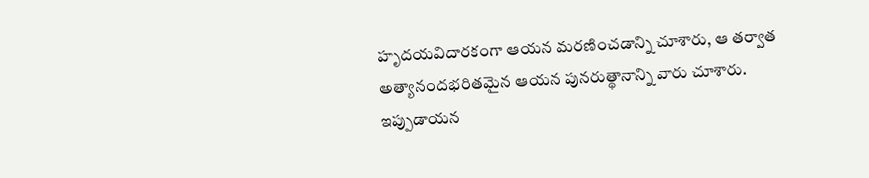హృదయవిదారకంగా ఆయన మరణించడాన్ని చూశారు, ఆ తర్వాత అత్యానందభరితమైన ఆయన పునరుత్థానాన్ని వారు చూశారు. ఇప్పుడాయన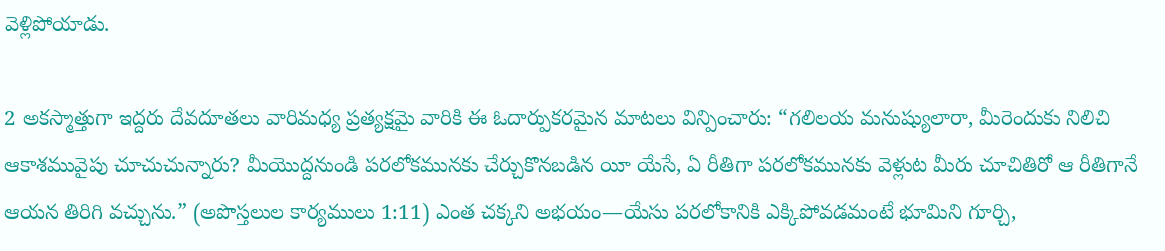వెళ్లిపోయాడు.

2 అకస్మాత్తుగా ఇద్దరు దేవదూతలు వారిమధ్య ప్రత్యక్షమై వారికి ఈ ఓదార్పుకరమైన మాటలు విన్పించారు: “గలిలయ మనుష్యులారా, మీరెందుకు నిలిచి ఆకాశమువైపు చూచుచున్నారు? మీయొద్దనుండి పరలోకమునకు చేర్చుకొనబడిన యీ యేసే, ఏ రీతిగా పరలోకమునకు వెళ్లుట మీరు చూచితిరో ఆ రీతిగానే ఆయన తిరిగి వచ్చును.” (అపొస్తలుల కార్యములు 1:11) ఎంత చక్కని అభయం—యేసు పరలోకానికి ఎక్కిపోవడమంటే భూమిని గూర్చి,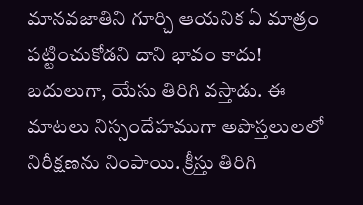మానవజాతిని గూర్చి ఆయనిక ఏ మాత్రం పట్టించుకోడని దాని భావం కాదు! బదులుగా, యేసు తిరిగి వస్తాడు. ఈ మాటలు నిస్సందేహముగా అపొస్తలులలో నిరీక్షణను నింపాయి. క్రీస్తు తిరిగి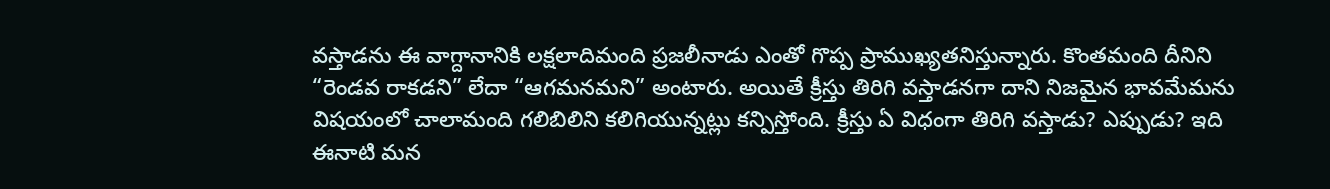వస్తాడను ఈ వాగ్దానానికి లక్షలాదిమంది ప్రజలీనాడు ఎంతో గొప్ప ప్రాముఖ్యతనిస్తున్నారు. కొంతమంది దీనిని “రెండవ రాకడని” లేదా “ఆగమనమని” అంటారు. అయితే క్రీస్తు తిరిగి వస్తాడనగా దాని నిజమైన భావమేమను విషయంలో చాలామంది గలిబిలిని కలిగియున్నట్లు కన్పిస్తోంది. క్రీస్తు ఏ విధంగా తిరిగి వస్తాడు? ఎప్పుడు? ఇది ఈనాటి మన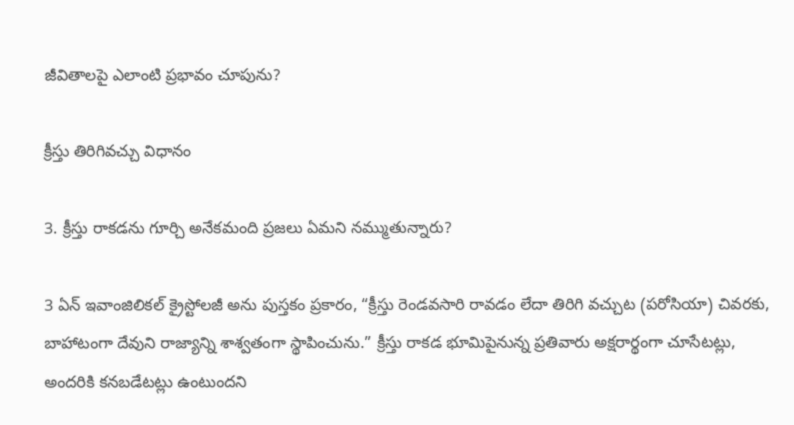జీవితాలపై ఎలాంటి ప్రభావం చూపును?

క్రీస్తు తిరిగివచ్చు విధానం

3. క్రీస్తు రాకడను గూర్చి అనేకమంది ప్రజలు ఏమని నమ్ముతున్నారు?

3 ఏన్‌ ఇవాంజిలికల్‌ క్రైస్టోలజీ అను పుస్తకం ప్రకారం, “క్రీస్తు రెండవసారి రావడం లేదా తిరిగి వచ్చుట (పరోసియా) చివరకు, బాహాటంగా దేవుని రాజ్యాన్ని శాశ్వతంగా స్థాపించును.” క్రీస్తు రాకడ భూమిపైనున్న ప్రతివారు అక్షరార్థంగా చూసేటట్లు, అందరికి కనబడేటట్లు ఉంటుందని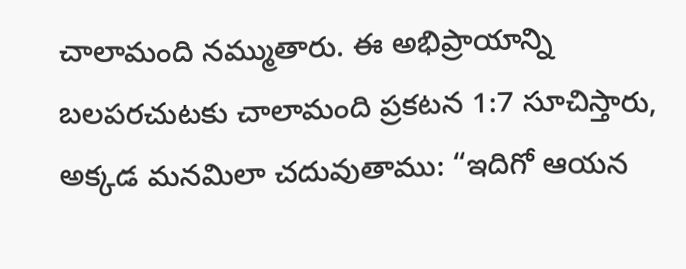చాలామంది నమ్ముతారు. ఈ అభిప్రాయాన్ని బలపరచుటకు చాలామంది ప్రకటన 1:7 సూచిస్తారు, అక్కడ మనమిలా చదువుతాము: “ఇదిగో ఆయన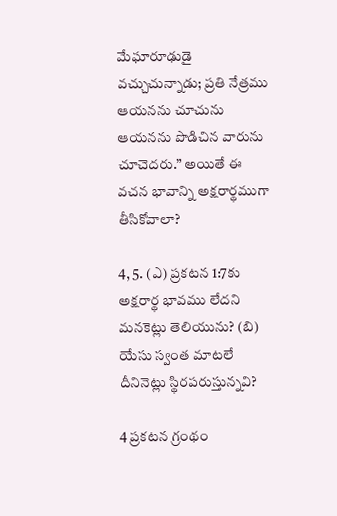మేఘారూఢుడై వచ్చుచున్నాడు; ప్రతి నేత్రము ఆయనను చూచును ఆయనను పొడిచిన వారును చూచెదరు.” అయితే ఈ వచన భావాన్ని అక్షరార్థముగా తీసికోవాలా?

4, 5. (ఎ) ప్రకటన 1:7కు అక్షరార్థ భావము లేదని మనకెట్లు తెలియును? (బి) యేసు స్వంత మాటలే దీనినెట్లు స్థిరపరుస్తున్నవి?

4 ప్రకటన గ్రంథం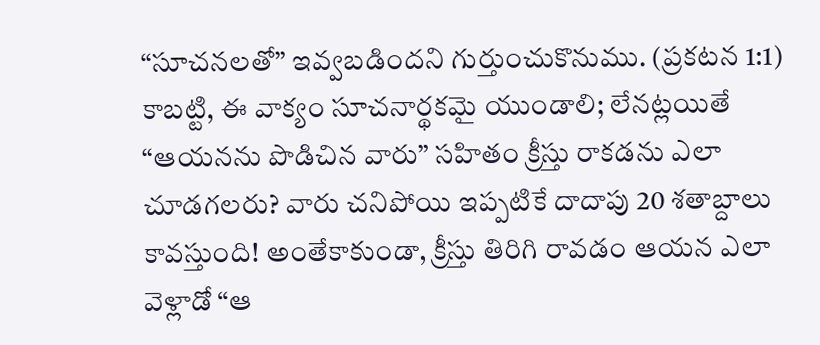“సూచనలతో” ఇవ్వబడిందని గుర్తుంచుకొనుము. (ప్రకటన 1:1) కాబట్టి, ఈ వాక్యం సూచనార్థకమై యుండాలి; లేనట్లయితే “ఆయనను పొడిచిన వారు” సహితం క్రీస్తు రాకడను ఎలా చూడగలరు? వారు చనిపోయి ఇప్పటికే దాదాపు 20 శతాబ్దాలు కావస్తుంది! అంతేకాకుండా, క్రీస్తు తిరిగి రావడం ఆయన ఎలా వెళ్లాడో “ఆ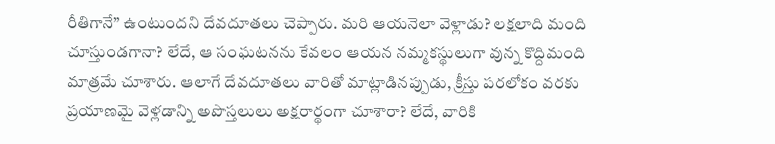రీతిగానే” ఉంటుందని దేవదూతలు చెప్పారు. మరి ఆయనెలా వెళ్లాడు? లక్షలాది మంది చూస్తుండగానా? లేదే, ఆ సంఘటనను కేవలం ఆయన నమ్మకస్థులుగా వున్న కొద్దిమంది మాత్రమే చూశారు. ఆలాగే దేవదూతలు వారితో మాట్లాడినప్పుడు, క్రీస్తు పరలోకం వరకు ప్రయాణమై వెళ్లడాన్ని అపొస్తలులు అక్షరార్థంగా చూశారా? లేదే, వారికి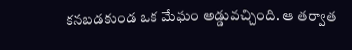కనబడకుండ ఒక మేఘం అడ్డువచ్చింది. ఆ తర్వాత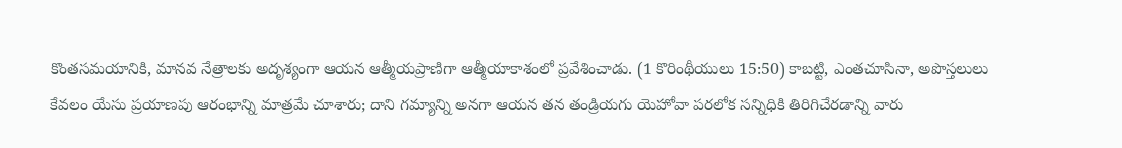కొంతసమయానికి, మానవ నేత్రాలకు అదృశ్యంగా ఆయన ఆత్మీయప్రాణిగా ఆత్మీయాకాశంలో ప్రవేశించాడు. (1 కొరింథీయులు 15:50) కాబట్టి, ఎంతచూసినా, అపొస్తలులు కేవలం యేసు ప్రయాణపు ఆరంభాన్ని మాత్రమే చూశారు; దాని గమ్యాన్ని అనగా ఆయన తన తండ్రియగు యెహోవా పరలోక సన్నిధికి తిరిగిచేరడాన్ని వారు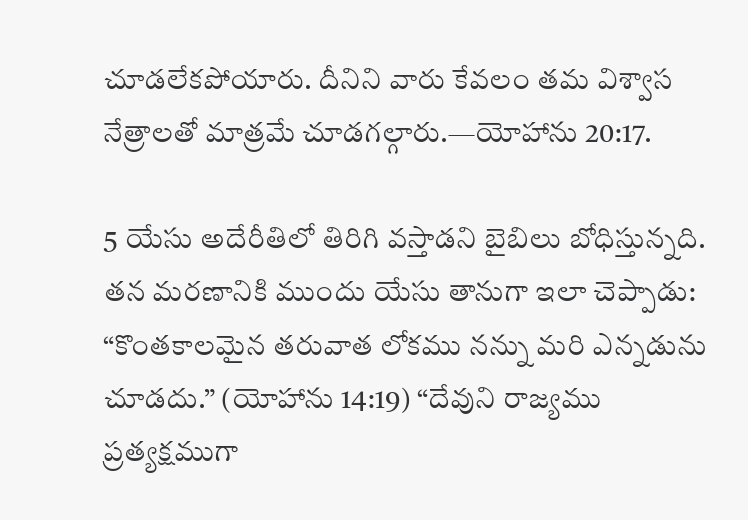చూడలేకపోయారు. దీనిని వారు కేవలం తమ విశ్వాస నేత్రాలతో మాత్రమే చూడగల్గారు.—యోహాను 20:17.

5 యేసు అదేరీతిలో తిరిగి వస్తాడని బైబిలు బోధిస్తున్నది. తన మరణానికి ముందు యేసు తానుగా ఇలా చెప్పాడు: “కొంతకాలమైన తరువాత లోకము నన్ను మరి ఎన్నడును చూడదు.” (యోహాను 14:19) “దేవుని రాజ్యము ప్రత్యక్షముగా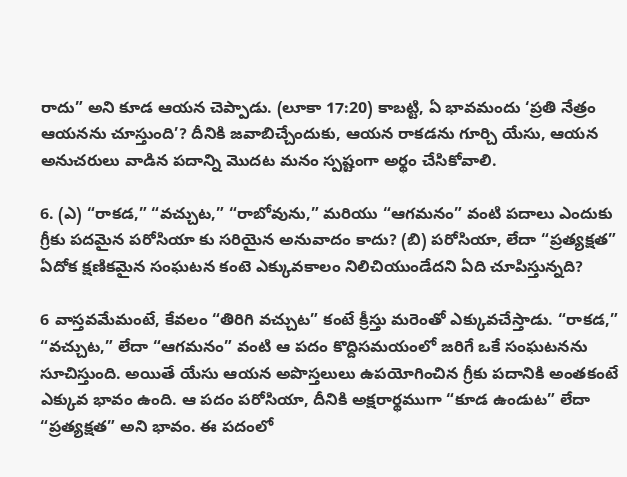రాదు” అని కూడ ఆయన చెప్పాడు. (లూకా 17:20) కాబట్టి, ఏ భావమందు ‘ప్రతి నేత్రం ఆయనను చూస్తుంది’? దీనికి జవాబిచ్చేందుకు, ఆయన రాకడను గూర్చి యేసు, ఆయన అనుచరులు వాడిన పదాన్ని మొదట మనం స్పష్టంగా అర్థం చేసికోవాలి.

6. (ఎ) “రాకడ,” “వచ్చుట,” “రాబోవును,” మరియు “ఆగమనం” వంటి పదాలు ఎందుకు గ్రీకు పదమైన పరోసియా కు సరియైన అనువాదం కాదు? (బి) పరోసియా, లేదా “ప్రత్యక్షత” ఏదోక క్షణికమైన సంఘటన కంటె ఎక్కువకాలం నిలిచియుండేదని ఏది చూపిస్తున్నది?

6 వాస్తవమేమంటే, కేవలం “తిరిగి వచ్చుట” కంటే క్రీస్తు మరెంతో ఎక్కువచేస్తాడు. “రాకడ,” “వచ్చుట,” లేదా “ఆగమనం” వంటి ఆ పదం కొద్దిసమయంలో జరిగే ఒకే సంఘటనను సూచిస్తుంది. అయితే యేసు ఆయన అపొస్తలులు ఉపయోగించిన గ్రీకు పదానికి అంతకంటే ఎక్కువ భావం ఉంది. ఆ పదం పరోసియా, దీనికి అక్షరార్థముగా “కూడ ఉండుట” లేదా “ప్రత్యక్షత” అని భావం. ఈ పదంలో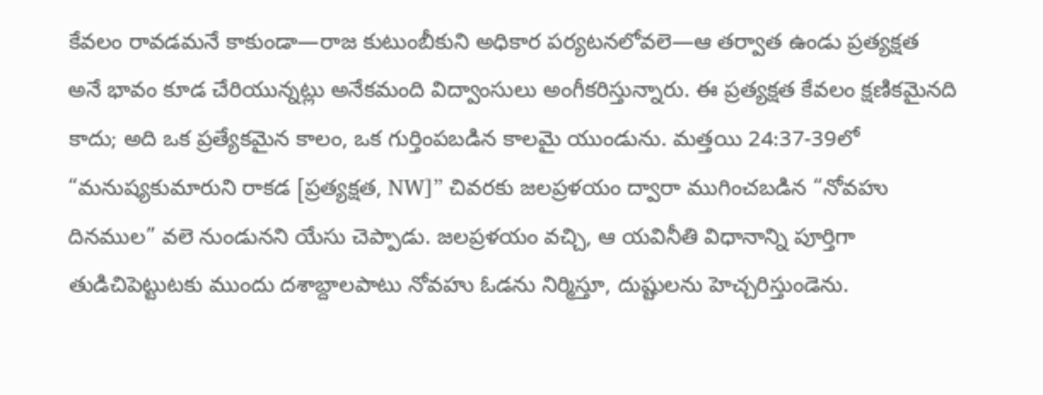కేవలం రావడమనే కాకుండా—రాజ కుటుంబీకుని అధికార పర్యటనలోవలె—ఆ తర్వాత ఉండు ప్రత్యక్షత అనే భావం కూడ చేరియున్నట్లు అనేకమంది విద్వాంసులు అంగీకరిస్తున్నారు. ఈ ప్రత్యక్షత కేవలం క్షణికమైనది కాదు; అది ఒక ప్రత్యేకమైన కాలం, ఒక గుర్తింపబడిన కాలమై యుండును. మత్తయి 24:37-39లో “మనుష్యకుమారుని రాకడ [ప్రత్యక్షత, NW]” చివరకు జలప్రళయం ద్వారా ముగించబడిన “నోవహు దినముల” వలె నుండునని యేసు చెప్పాడు. జలప్రళయం వచ్చి, ఆ యవినీతి విధానాన్ని పూర్తిగా తుడిచిపెట్టుటకు ముందు దశాబ్దాలపాటు నోవహు ఓడను నిర్మిస్తూ, దుష్టులను హెచ్చరిస్తుండెను.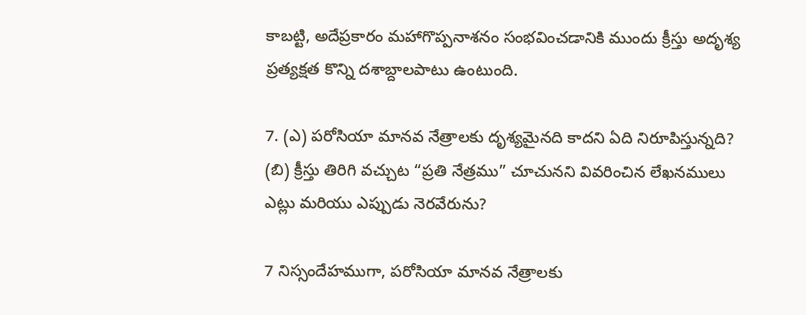కాబట్టి, అదేప్రకారం మహాగొప్పనాశనం సంభవించడానికి ముందు క్రీస్తు అదృశ్య ప్రత్యక్షత కొన్ని దశాబ్దాలపాటు ఉంటుంది.

7. (ఎ) పరోసియా మానవ నేత్రాలకు దృశ్యమైనది కాదని ఏది నిరూపిస్తున్నది? (బి) క్రీస్తు తిరిగి వచ్చుట “ప్రతి నేత్రము” చూచునని వివరించిన లేఖనములు ఎట్లు మరియు ఎప్పుడు నెరవేరును?

7 నిస్సందేహముగా, పరోసియా మానవ నేత్రాలకు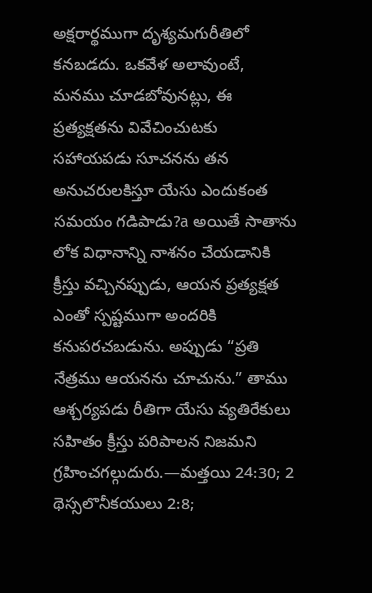అక్షరార్థముగా దృశ్యమగురీతిలో కనబడదు. ఒకవేళ అలావుంటే, మనము చూడబోవునట్లు, ఈ ప్రత్యక్షతను వివేచించుటకు సహాయపడు సూచనను తన అనుచరులకిస్తూ యేసు ఎందుకంత సమయం గడిపాడు?a అయితే సాతాను లోక విధానాన్ని నాశనం చేయడానికి క్రీస్తు వచ్చినప్పుడు, ఆయన ప్రత్యక్షత ఎంతో స్పష్టముగా అందరికి కనుపరచబడును. అప్పుడు “ప్రతి నేత్రము ఆయనను చూచును.” తాము ఆశ్చర్యపడు రీతిగా యేసు వ్యతిరేకులు సహితం క్రీస్తు పరిపాలన నిజమని గ్రహించగల్గుదురు.—మత్తయి 24:30; 2 థెస్సలొనీకయులు 2:8;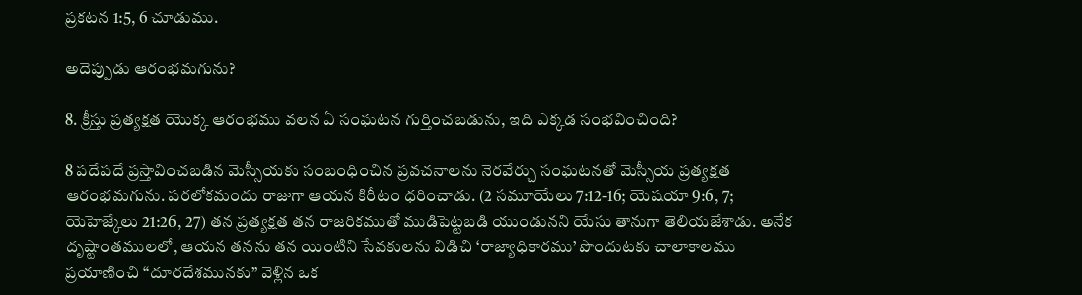ప్రకటన 1:5, 6 చూడుము.

అదెప్పుడు ఆరంభమగును?

8. క్రీస్తు ప్రత్యక్షత యొక్క ఆరంభము వలన ఏ సంఘటన గుర్తించబడును, ఇది ఎక్కడ సంభవించింది?

8 పదేపదే ప్రస్తావించబడిన మెస్సీయకు సంబంధించిన ప్రవచనాలను నెరవేర్చు సంఘటనతో మెస్సీయ ప్రత్యక్షత ఆరంభమగును. పరలోకమందు రాజుగా ఆయన కిరీటం ధరించాడు. (2 సమూయేలు 7:12-16; యెషయా 9:6, 7; యెహెజ్కేలు 21:26, 27) తన ప్రత్యక్షత తన రాజరికముతో ముడిపెట్టబడి యుండునని యేసు తానుగా తెలియజేశాడు. అనేక దృష్టాంతములలో, ఆయన తనను తన యింటిని సేవకులను విడిచి ‘రాజ్యాధికారము’ పొందుటకు చాలాకాలము ప్రయాణించి “దూరదేశమునకు” వెళ్లిన ఒక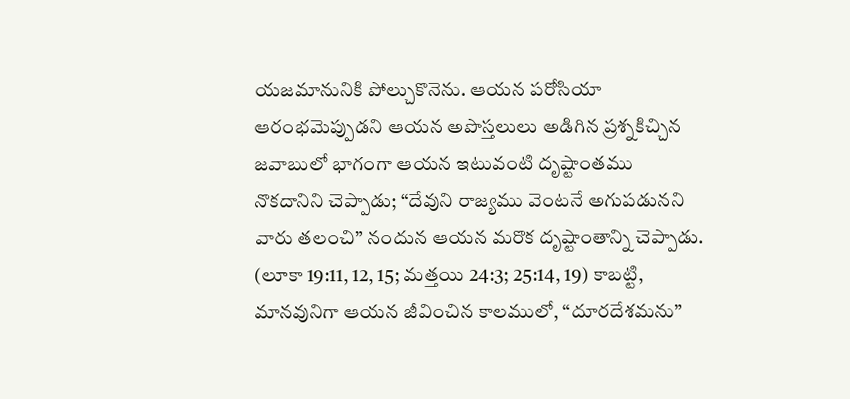యజమానునికి పోల్చుకొనెను. ఆయన పరోసియా ఆరంభమెప్పుడని ఆయన అపొస్తలులు అడిగిన ప్రశ్నకిచ్చిన జవాబులో భాగంగా ఆయన ఇటువంటి దృష్టాంతము నొకదానిని చెప్పాడు; “దేవుని రాజ్యము వెంటనే అగుపడునని వారు తలంచి” నందున ఆయన మరొక దృష్టాంతాన్ని చెప్పాడు. (లూకా 19:11, 12, 15; మత్తయి 24:3; 25:14, 19) కాబట్టి, మానవునిగా ఆయన జీవించిన కాలములో, “దూరదేశమను”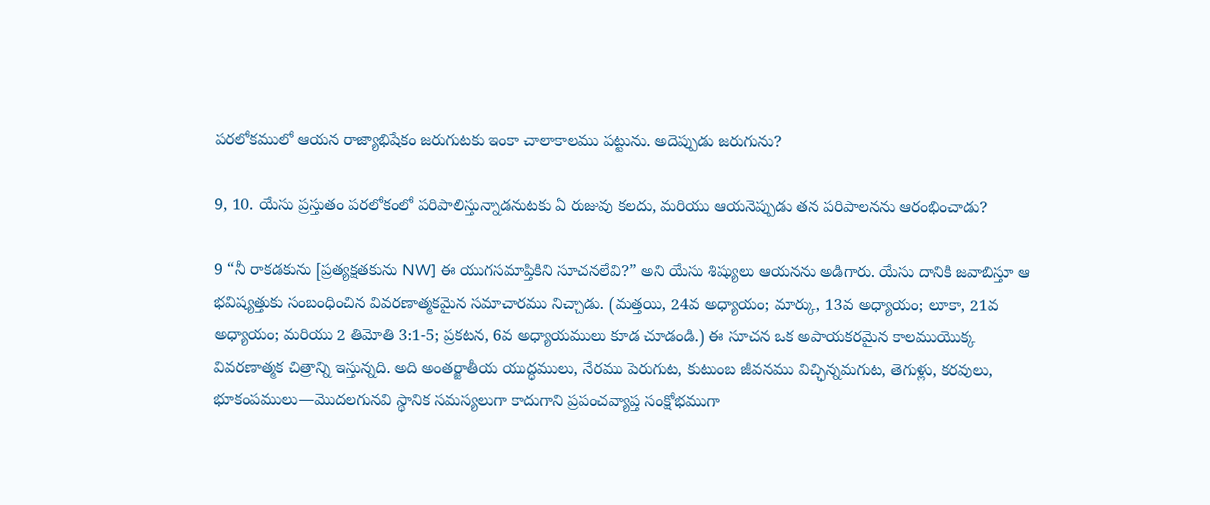పరలోకములో ఆయన రాజ్యాభిషేకం జరుగుటకు ఇంకా చాలాకాలము పట్టును. అదెప్పుడు జరుగును?

9, 10. యేసు ప్రస్తుతం పరలోకంలో పరిపాలిస్తున్నాడనుటకు ఏ రుజువు కలదు, మరియు ఆయనెప్పుడు తన పరిపాలనను ఆరంభించాడు?

9 “నీ రాకడకును [ప్రత్యక్షతకును NW] ఈ యుగసమాప్తికిని సూచనలేవి?” అని యేసు శిష్యులు ఆయనను అడిగారు. యేసు దానికి జవాబిస్తూ ఆ భవిష్యత్తుకు సంబంధించిన వివరణాత్మకమైన సమాచారము నిచ్చాడు. (మత్తయి, 24వ అధ్యాయం; మార్కు, 13వ అధ్యాయం; లూకా, 21వ అధ్యాయం; మరియు 2 తిమోతి 3:1-5; ప్రకటన, 6వ అధ్యాయములు కూడ చూడండి.) ఈ సూచన ఒక అపాయకరమైన కాలముయొక్క వివరణాత్మక చిత్రాన్ని ఇస్తున్నది. అది అంతర్జాతీయ యుద్ధములు, నేరము పెరుగుట, కుటుంబ జీవనము విచ్ఛిన్నమగుట, తెగుళ్లు, కరవులు, భూకంపములు—మొదలగునవి స్థానిక సమస్యలుగా కాదుగాని ప్రపంచవ్యాప్త సంక్షోభముగా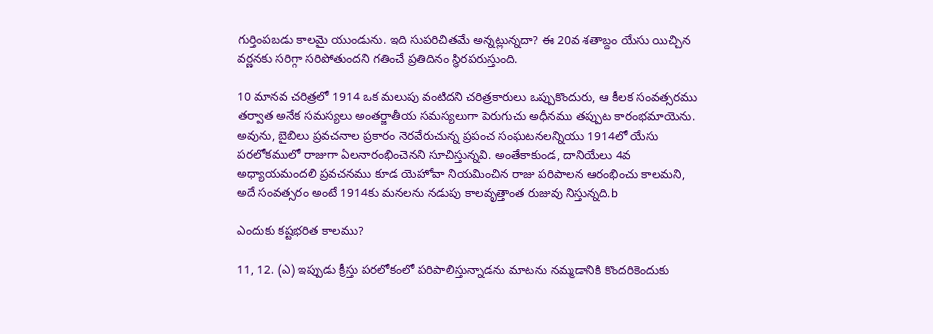గుర్తింపబడు కాలమై యుండును. ఇది సుపరిచితమే అన్నట్లున్నదా? ఈ 20వ శతాబ్దం యేసు యిచ్చిన వర్ణనకు సరిగ్గా సరిపోతుందని గతించే ప్రతిదినం స్థిరపరుస్తుంది.

10 మానవ చరిత్రలో 1914 ఒక మలుపు వంటిదని చరిత్రకారులు ఒప్పుకొందురు, ఆ కీలక సంవత్సరము తర్వాత అనేక సమస్యలు అంతర్జాతీయ సమస్యలుగా పెరుగుచు అధీనము తప్పుట కారంభమాయెను. అవును, బైబిలు ప్రవచనాల ప్రకారం నెరవేరుచున్న ప్రపంచ సంఘటనలన్నియు 1914లో యేసు పరలోకములో రాజుగా ఏలనారంభించెనని సూచిస్తున్నవి. అంతేకాకుండ, దానియేలు 4వ అధ్యాయమందలి ప్రవచనము కూడ యెహోవా నియమించిన రాజు పరిపాలన ఆరంభించు కాలమని, అదే సంవత్సరం అంటే 1914కు మనలను నడుపు కాలవృత్తాంత రుజువు నిస్తున్నది.b

ఎందుకు కష్టభరిత కాలము?

11, 12. (ఎ) ఇప్పుడు క్రీస్తు పరలోకంలో పరిపాలిస్తున్నాడను మాటను నమ్మడానికి కొందరికెందుకు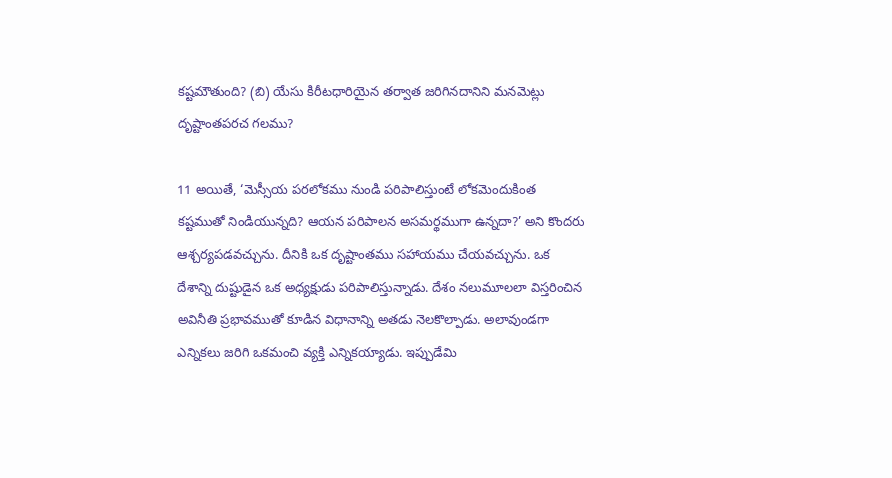కష్టమౌతుంది? (బి) యేసు కిరీటధారియైన తర్వాత జరిగినదానిని మనమెట్లు దృష్టాంతపరచ గలము?

11 అయితే, ‘మెస్సీయ పరలోకము నుండి పరిపాలిస్తుంటే లోకమెందుకింత కష్టముతో నిండియున్నది? ఆయన పరిపాలన అసమర్థముగా ఉన్నదా?’ అని కొందరు ఆశ్చర్యపడవచ్చును. దీనికి ఒక దృష్టాంతము సహాయము చేయవచ్చును. ఒక దేశాన్ని దుష్టుడైన ఒక అధ్యక్షుడు పరిపాలిస్తున్నాడు. దేశం నలుమూలలా విస్తరించిన అవినీతి ప్రభావముతో కూడిన విధానాన్ని అతడు నెలకొల్పాడు. అలావుండగా ఎన్నికలు జరిగి ఒకమంచి వ్యక్తి ఎన్నికయ్యాడు. ఇప్పుడేమి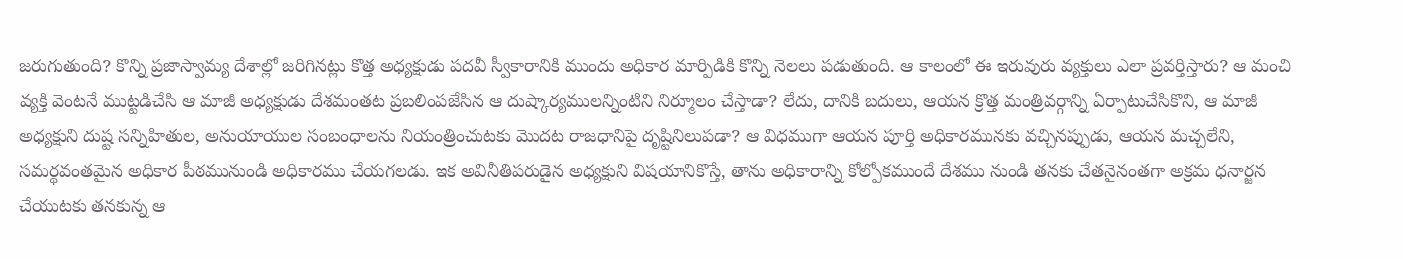జరుగుతుంది? కొన్ని ప్రజాస్వామ్య దేశాల్లో జరిగినట్లు కొత్త అధ్యక్షుడు పదవీ స్వీకారానికి ముందు అధికార మార్పిడికి కొన్ని నెలలు పడుతుంది. ఆ కాలంలో ఈ ఇరువురు వ్యక్తులు ఎలా ప్రవర్తిస్తారు? ఆ మంచి వ్యక్తి వెంటనే ముట్టడిచేసి ఆ మాజీ అధ్యక్షుడు దేశమంతట ప్రబలింపజేసిన ఆ దుష్కార్యములన్నింటిని నిర్మూలం చేస్తాడా? లేదు, దానికి బదులు, ఆయన క్రొత్త మంత్రివర్గాన్ని ఏర్పాటుచేసికొని, ఆ మాజీ అధ్యక్షుని దుష్ట సన్నిహితుల, అనుయాయుల సంబంధాలను నియంత్రించుటకు మొదట రాజధానిపై దృష్టినిలుపడా? ఆ విధముగా ఆయన పూర్తి అధికారమునకు వచ్చినప్పుడు, ఆయన మచ్చలేని, సమర్థవంతమైన అధికార పీఠమునుండి అధికారము చేయగలడు. ఇక అవినీతిపరుడైన అధ్యక్షుని విషయానికొస్తే, తాను అధికారాన్ని కోల్పోకముందే దేశము నుండి తనకు చేతనైనంతగా అక్రమ ధనార్జన చేయుటకు తనకున్న ఆ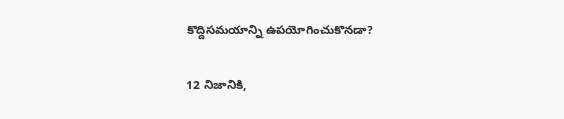కొద్దిసమయాన్ని ఉపయోగించుకొనడా?

12 నిజానికి,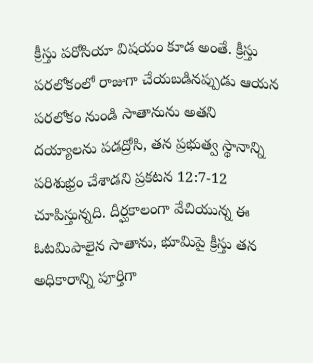క్రీస్తు పరోసియా విషయం కూడ అంతే. క్రీస్తు పరలోకంలో రాజుగా చేయబడినప్పుడు ఆయన పరలోకం నుండి సాతానును అతని దయ్యాలను పడద్రోసి, తన ప్రభుత్వ స్థానాన్ని పరిశుభ్రం చేశాడని ప్రకటన 12:7-12 చూపిస్తున్నది. దీర్ఘకాలంగా వేచియున్న ఈ ఓటమిపాలైన సాతాను, భూమిపై క్రీస్తు తన అధికారాన్ని పూర్తిగా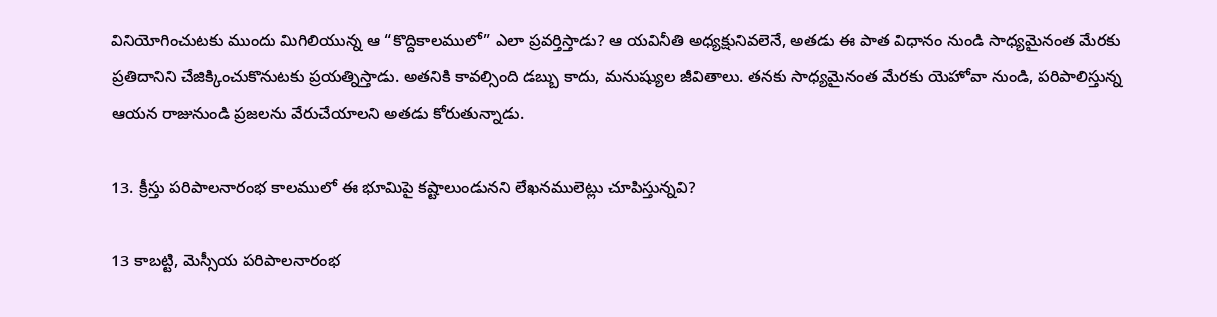వినియోగించుటకు ముందు మిగిలియున్న ఆ “కొద్దికాలములో” ఎలా ప్రవర్తిస్తాడు? ఆ యవినీతి అధ్యక్షునివలెనే, అతడు ఈ పాత విధానం నుండి సాధ్యమైనంత మేరకు ప్రతిదానిని చేజిక్కించుకొనుటకు ప్రయత్నిస్తాడు. అతనికి కావల్సింది డబ్బు కాదు, మనుష్యుల జీవితాలు. తనకు సాధ్యమైనంత మేరకు యెహోవా నుండి, పరిపాలిస్తున్న ఆయన రాజునుండి ప్రజలను వేరుచేయాలని అతడు కోరుతున్నాడు.

13. క్రీస్తు పరిపాలనారంభ కాలములో ఈ భూమిపై కష్టాలుండునని లేఖనములెట్లు చూపిస్తున్నవి?

13 కాబట్టి, మెస్సీయ పరిపాలనారంభ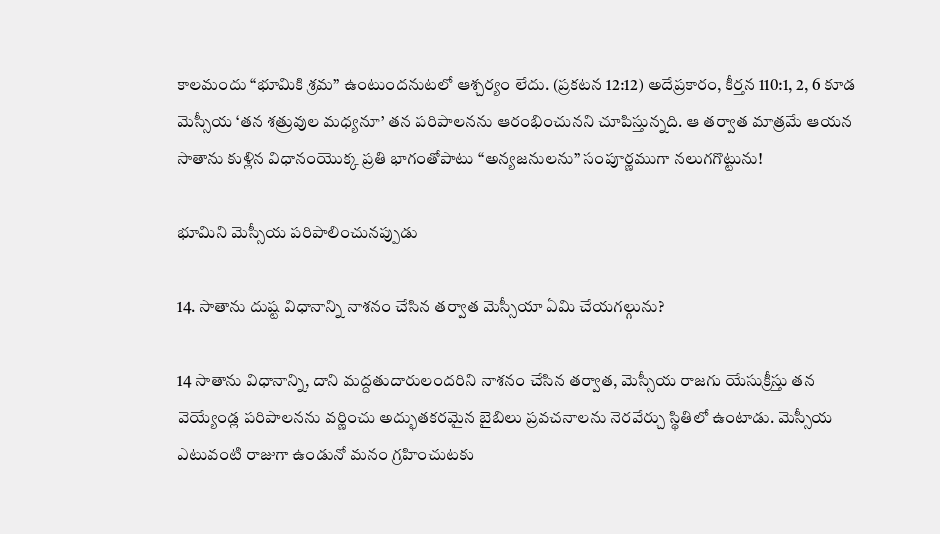కాలమందు “భూమికి శ్రమ” ఉంటుందనుటలో ఆశ్చర్యం లేదు. (ప్రకటన 12:12) అదేప్రకారం, కీర్తన 110:1, 2, 6 కూడ మెస్సీయ ‘తన శత్రువుల మధ్యనూ’ తన పరిపాలనను ఆరంభించునని చూపిస్తున్నది. ఆ తర్వాత మాత్రమే ఆయన సాతాను కుళ్లిన విధానంయొక్క ప్రతి భాగంతోపాటు “అన్యజనులను” సంపూర్ణముగా నలుగగొట్టును!

భూమిని మెస్సీయ పరిపాలించునప్పుడు

14. సాతాను దుష్ట విధానాన్ని నాశనం చేసిన తర్వాత మెస్సీయా ఏమి చేయగల్గును?

14 సాతాను విధానాన్ని, దాని మద్దతుదారులందరిని నాశనం చేసిన తర్వాత, మెస్సీయ రాజగు యేసుక్రీస్తు తన వెయ్యేండ్ల పరిపాలనను వర్ణించు అద్భుతకరమైన బైబిలు ప్రవచనాలను నెరవేర్చు స్థితిలో ఉంటాడు. మెస్సీయ ఎటువంటి రాజుగా ఉండునో మనం గ్రహించుటకు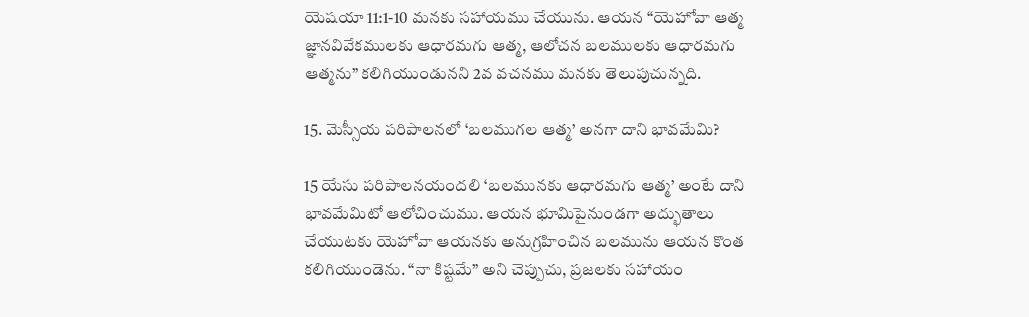యెషయా 11:1-10 మనకు సహాయము చేయును. ఆయన “యెహోవా ఆత్మ జ్ఞానవివేకములకు ఆధారమగు ఆత్మ, ఆలోచన బలములకు ఆధారమగు ఆత్మను” కలిగియుండునని 2వ వచనము మనకు తెలుపుచున్నది.

15. మెస్సీయ పరిపాలనలో ‘బలముగల ఆత్మ’ అనగా దాని భావమేమి?

15 యేసు పరిపాలనయందలి ‘బలమునకు ఆధారమగు ఆత్మ’ అంటే దాని భావమేమిటో ఆలోచించుము. ఆయన భూమిపైనుండగా అద్భుతాలు చేయుటకు యెహోవా ఆయనకు అనుగ్రహించిన బలమును ఆయన కొంత కలిగియుండెను. “నా కిష్టమే” అని చెప్పుచు, ప్రజలకు సహాయం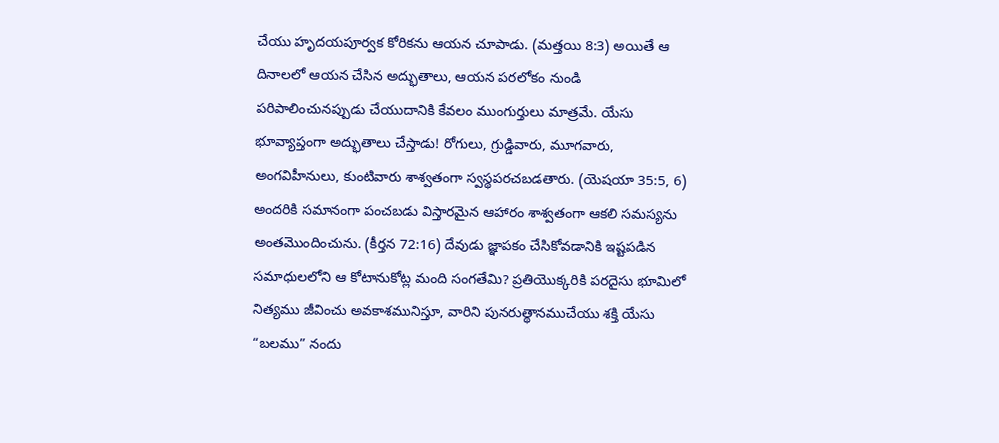చేయు హృదయపూర్వక కోరికను ఆయన చూపాడు. (మత్తయి 8:3) అయితే ఆ దినాలలో ఆయన చేసిన అద్భుతాలు, ఆయన పరలోకం నుండి పరిపాలించునప్పుడు చేయుదానికి కేవలం ముంగుర్తులు మాత్రమే. యేసు భూవ్యాప్తంగా అద్భుతాలు చేస్తాడు! రోగులు, గ్రుడ్డివారు, మూగవారు, అంగవిహీనులు, కుంటివారు శాశ్వతంగా స్వస్థపరచబడతారు. (యెషయా 35:5, 6) అందరికి సమానంగా పంచబడు విస్తారమైన ఆహారం శాశ్వతంగా ఆకలి సమస్యను అంతమొందించును. (కీర్తన 72:16) దేవుడు జ్ఞాపకం చేసికోవడానికి ఇష్టపడిన సమాధులలోని ఆ కోటానుకోట్ల మంది సంగతేమి? ప్రతియొక్కరికి పరదైసు భూమిలో నిత్యము జీవించు అవకాశమునిస్తూ, వారిని పునరుత్థానముచేయు శక్తి యేసు “బలము” నందు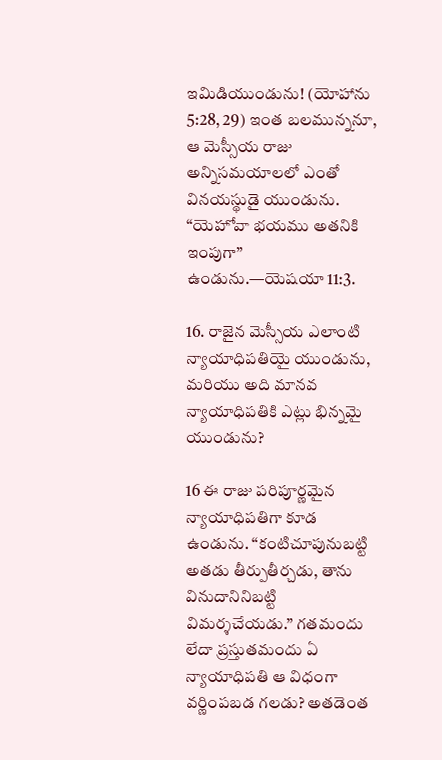ఇమిడియుండును! (యోహాను 5:28, 29) ఇంత బలమున్ననూ, ఆ మెస్సీయ రాజు అన్నిసమయాలలో ఎంతో వినయస్థుడై యుండును. “యెహోవా భయము అతనికి ఇంపుగా” ఉండును.—యెషయా 11:3.

16. రాజైన మెస్సీయ ఎలాంటి న్యాయాధిపతియై యుండును, మరియు అది మానవ న్యాయాధిపతికి ఎట్లు భిన్నమై యుండును?

16 ఈ రాజు పరిపూర్ణమైన న్యాయాధిపతిగా కూడ ఉండును. “కంటిచూపునుబట్టి అతడు తీర్పుతీర్చడు, తాను వినుదానినిబట్టి విమర్శచేయడు.” గతమందు లేదా ప్రస్తుతమందు ఏ న్యాయాధిపతి ఆ విధంగా వర్ణింపబడ గలడు? అతడెంత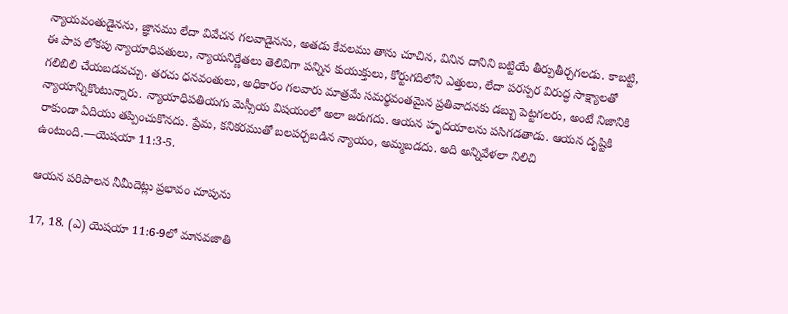న్యాయవంతుడైనను, జ్ఞానము లేదా వివేచన గలవాడైనను, అతడు కేవలము తాను చూచిన, వినిన దానిని బట్టియే తీర్పుతీర్చగలడు. కాబట్టి, ఈ పాప లోకపు న్యాయాధిపతులు, న్యాయనిర్ణేతలు తెలివిగా పన్నిన కుయుక్తులు, కోర్టుగదిలోని ఎత్తులు, లేదా పరస్పర విరుద్ధ సాక్ష్యాలతో గలిబిలి చేయబడవచ్చు. తరచు ధనవంతులు, అధికారం గలవారు మాత్రమే సమర్థవంతమైన ప్రతివాదనకు డబ్బు పెట్టగలరు, అంటే నిజానికి న్యాయాన్నికొంటున్నారు. న్యాయాధిపతియగు మెస్సీయ విషయంలో అలా జరుగదు. ఆయన హృదయాలను పసిగడతాడు. ఆయన దృష్టికి రాకుండా ఏదియు తప్పించుకొనదు. ప్రేమ, కనికరముతో బలపర్చబడిన న్యాయం, అమ్మబడదు. అది అన్నివేళలా నిలిచి ఉంటుంది.—యెషయా 11:3-5.

ఆయన పరిపాలన నీమీదెట్లు ప్రభావం చూపును

17, 18. (ఎ) యెషయా 11:6-9లో మానవజాతి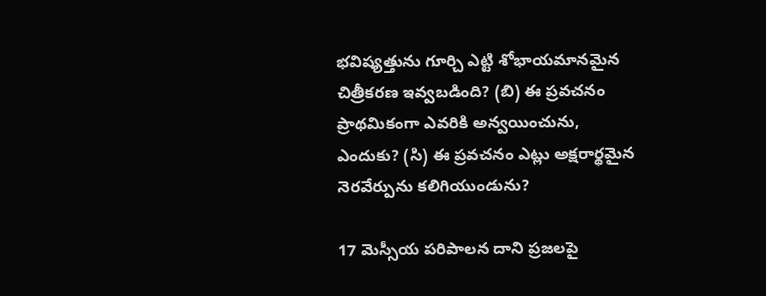భవిష్యత్తును గూర్చి ఎట్టి శోభాయమానమైన చిత్రీకరణ ఇవ్వబడింది? (బి) ఈ ప్రవచనం ప్రాథమికంగా ఎవరికి అన్వయించును, ఎందుకు? (సి) ఈ ప్రవచనం ఎట్లు అక్షరార్థమైన నెరవేర్పును కలిగియుండును?

17 మెస్సీయ పరిపాలన దాని ప్రజలపై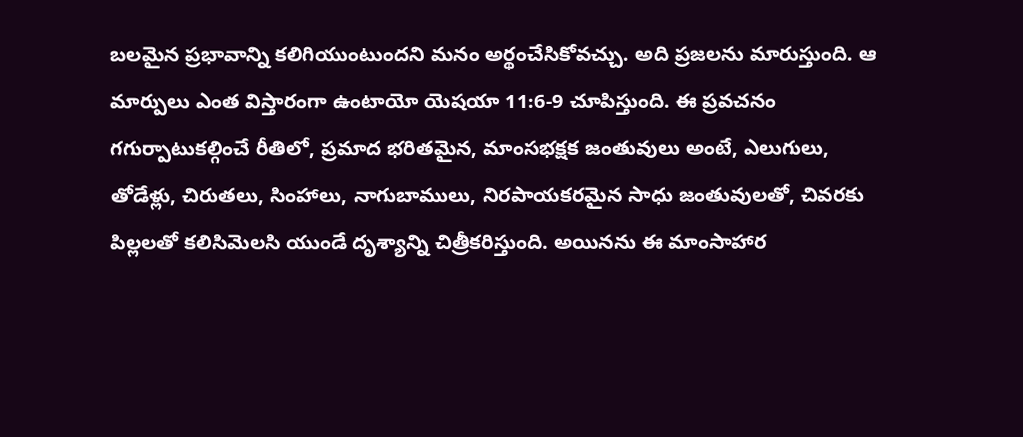బలమైన ప్రభావాన్ని కలిగియుంటుందని మనం అర్థంచేసికోవచ్చు. అది ప్రజలను మారుస్తుంది. ఆ మార్పులు ఎంత విస్తారంగా ఉంటాయో యెషయా 11:6-9 చూపిస్తుంది. ఈ ప్రవచనం గగుర్పాటుకల్గించే రీతిలో, ప్రమాద భరితమైన, మాంసభక్షక జంతువులు అంటే, ఎలుగులు, తోడేళ్లు, చిరుతలు, సింహాలు, నాగుబాములు, నిరపాయకరమైన సాధు జంతువులతో, చివరకు పిల్లలతో కలిసిమెలసి యుండే దృశ్యాన్ని చిత్రీకరిస్తుంది. అయినను ఈ మాంసాహార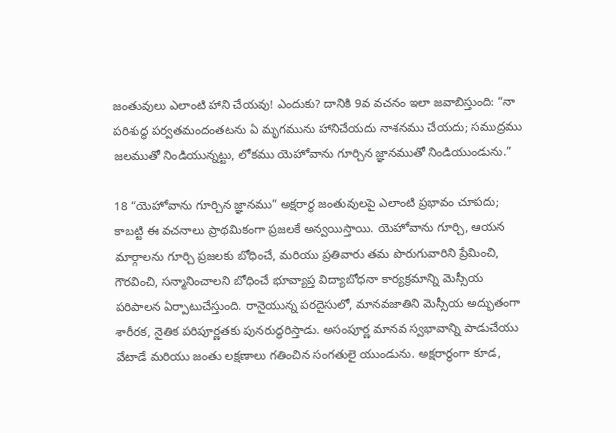జంతువులు ఎలాంటి హాని చేయవు! ఎందుకు? దానికి 9వ వచనం ఇలా జవాబిస్తుంది: “నా పరిశుద్ధ పర్వతమందంతటను ఏ మృగమును హానిచేయదు నాశనము చేయదు; సముద్రము జలముతో నిండియున్నట్టు, లోకము యెహోవాను గూర్చిన జ్ఞానముతో నిండియుండును.”

18 “యెహోవాను గూర్చిన జ్ఞానము” అక్షరార్థ జంతువులపై ఎలాంటి ప్రభావం చూపదు; కాబట్టి ఈ వచనాలు ప్రాథమికంగా ప్రజలకే అన్వయిస్తాయి. యెహోవాను గూర్చి, ఆయన మార్గాలను గూర్చి ప్రజలకు బోధించే, మరియు ప్రతివారు తమ పొరుగువారిని ప్రేమించి, గౌరవించి, సన్మానించాలని బోధించే భూవ్యాప్త విద్యాబోధనా కార్యక్రమాన్ని మెస్సీయ పరిపాలన ఏర్పాటుచేస్తుంది. రానైయున్న పరదైసులో, మానవజాతిని మెస్సీయ అద్భుతంగా శారీరక, నైతిక పరిపూర్ణతకు పునరుద్ధరిస్తాడు. అసంపూర్ణ మానవ స్వభావాన్ని పాడుచేయు వేటాడే మరియు జంతు లక్షణాలు గతించిన సంగతులై యుండును. అక్షరార్థంగా కూడ,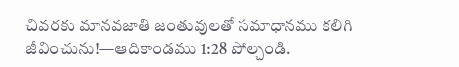చివరకు మానవజాతి జంతువులతో సమాధానము కలిగి జీవించును!—ఆదికాండము 1:28 పోల్చండి.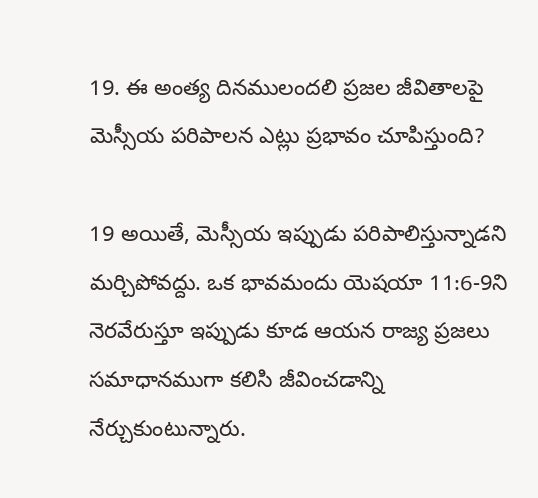19. ఈ అంత్య దినములందలి ప్రజల జీవితాలపై మెస్సీయ పరిపాలన ఎట్లు ప్రభావం చూపిస్తుంది?

19 అయితే, మెస్సీయ ఇప్పుడు పరిపాలిస్తున్నాడని మర్చిపోవద్దు. ఒక భావమందు యెషయా 11:6-9ని నెరవేరుస్తూ ఇప్పుడు కూడ ఆయన రాజ్య ప్రజలు సమాధానముగా కలిసి జీవించడాన్ని నేర్చుకుంటున్నారు.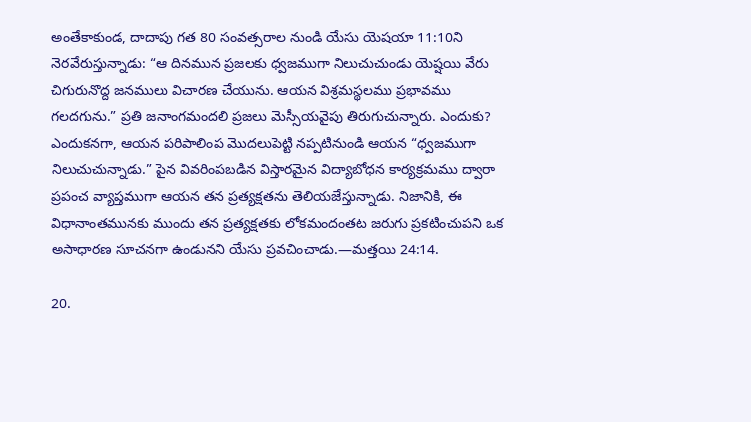అంతేకాకుండ, దాదాపు గత 80 సంవత్సరాల నుండి యేసు యెషయా 11:10ని నెరవేరుస్తున్నాడు: “ఆ దినమున ప్రజలకు ధ్వజముగా నిలుచుచుండు యెష్షయి వేరు చిగురునొద్ద జనములు విచారణ చేయును. ఆయన విశ్రమస్థలము ప్రభావము గలదగును.” ప్రతి జనాంగమందలి ప్రజలు మెస్సీయవైపు తిరుగుచున్నారు. ఎందుకు? ఎందుకనగా, ఆయన పరిపాలింప మొదలుపెట్టి నప్పటినుండి ఆయన “ధ్వజముగా నిలుచుచున్నాడు.” పైన వివరింపబడిన విస్తారమైన విద్యాబోధన కార్యక్రమము ద్వారా ప్రపంచ వ్యాప్తముగా ఆయన తన ప్రత్యక్షతను తెలియజేస్తున్నాడు. నిజానికి, ఈ విధానాంతమునకు ముందు తన ప్రత్యక్షతకు లోకమందంతట జరుగు ప్రకటించుపని ఒక అసాధారణ సూచనగా ఉండునని యేసు ప్రవచించాడు.—మత్తయి 24:14.

20.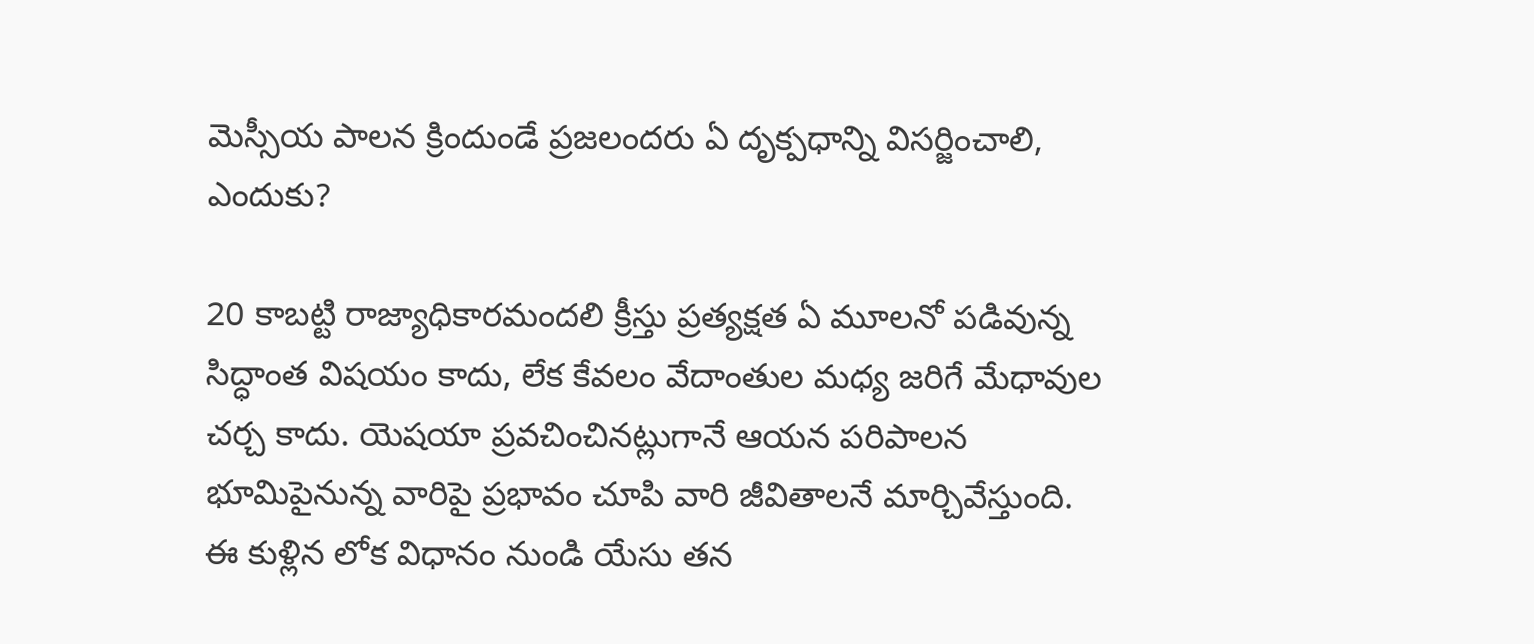మెస్సీయ పాలన క్రిందుండే ప్రజలందరు ఏ దృక్పధాన్ని విసర్జించాలి, ఎందుకు?

20 కాబట్టి రాజ్యాధికారమందలి క్రీస్తు ప్రత్యక్షత ఏ మూలనో పడివున్న సిద్ధాంత విషయం కాదు, లేక కేవలం వేదాంతుల మధ్య జరిగే మేధావుల చర్చ కాదు. యెషయా ప్రవచించినట్లుగానే ఆయన పరిపాలన భూమిపైనున్న వారిపై ప్రభావం చూపి వారి జీవితాలనే మార్చివేస్తుంది. ఈ కుళ్లిన లోక విధానం నుండి యేసు తన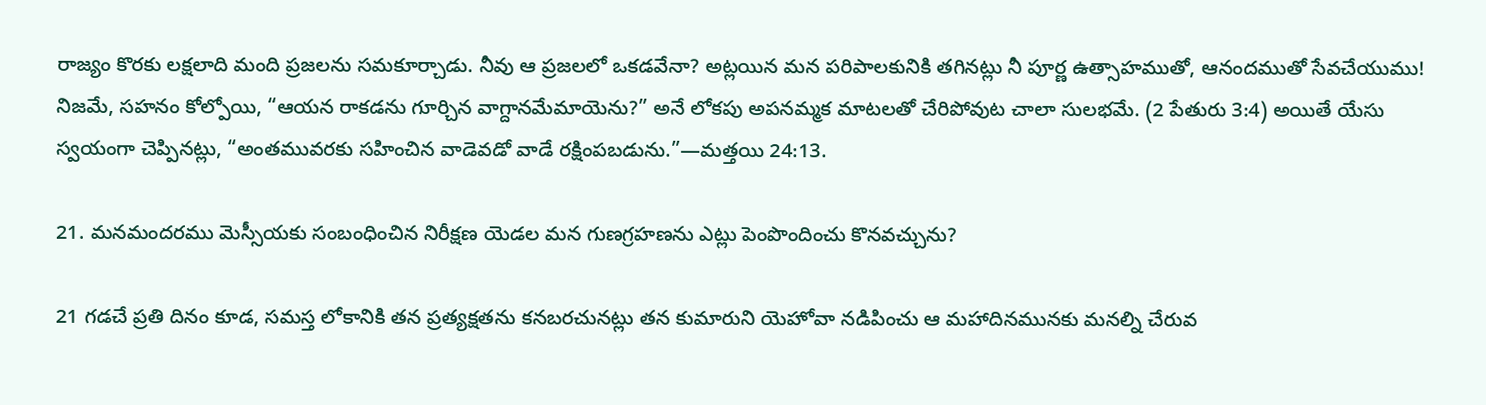రాజ్యం కొరకు లక్షలాది మంది ప్రజలను సమకూర్చాడు. నీవు ఆ ప్రజలలో ఒకడవేనా? అట్లయిన మన పరిపాలకునికి తగినట్లు నీ పూర్ణ ఉత్సాహముతో, ఆనందముతో సేవచేయుము! నిజమే, సహనం కోల్పోయి, “ఆయన రాకడను గూర్చిన వాగ్దానమేమాయెను?” అనే లోకపు అపనమ్మక మాటలతో చేరిపోవుట చాలా సులభమే. (2 పేతురు 3:4) అయితే యేసు స్వయంగా చెప్పినట్లు, “అంతమువరకు సహించిన వాడెవడో వాడే రక్షింపబడును.”—మత్తయి 24:13.

21. మనమందరము మెస్సీయకు సంబంధించిన నిరీక్షణ యెడల మన గుణగ్రహణను ఎట్లు పెంపొందించు కొనవచ్చును?

21 గడచే ప్రతి దినం కూడ, సమస్త లోకానికి తన ప్రత్యక్షతను కనబరచునట్లు తన కుమారుని యెహోవా నడిపించు ఆ మహాదినమునకు మనల్ని చేరువ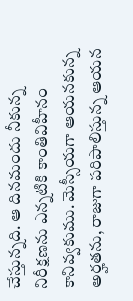చేస్తున్నది. ఆ దినమందు నీకున్న నిరీక్షణను ఎన్నటికి కాంతివిహీనం కానివ్వకుము. మెస్సీయగా ఆయనకున్న అర్హతను, రాజుగా పరిపాలిస్తున్న ఆయన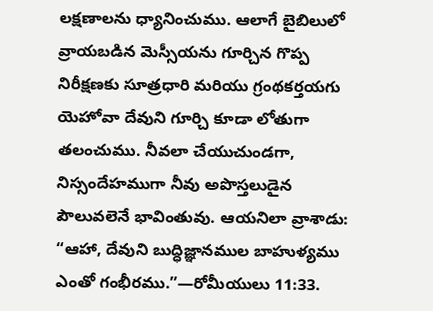లక్షణాలను ధ్యానించుము. ఆలాగే బైబిలులో వ్రాయబడిన మెస్సీయను గూర్చిన గొప్ప నిరీక్షణకు సూత్రధారి మరియు గ్రంథకర్తయగు యెహోవా దేవుని గూర్చి కూడా లోతుగా తలంచుము. నీవలా చేయుచుండగా, నిస్సందేహముగా నీవు అపొస్తలుడైన పౌలువలెనే భావింతువు. ఆయనిలా వ్రాశాడు: “ఆహా, దేవుని బుద్ధిజ్ఞానముల బాహుళ్యము ఎంతో గంభీరము.”—రోమీయులు 11:33.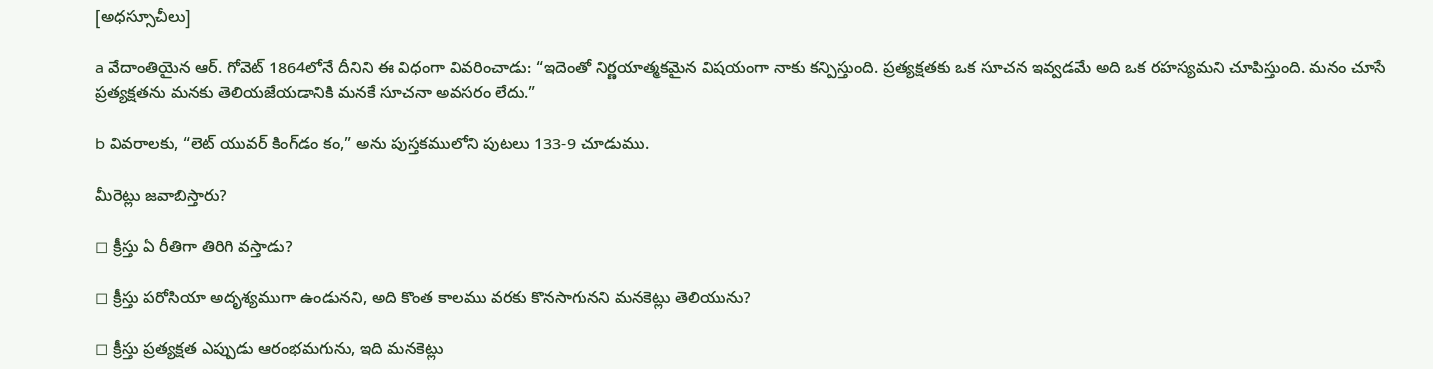[అధస్సూచీలు]

a వేదాంతియైన ఆర్‌. గోవెట్‌ 1864లోనే దీనిని ఈ విధంగా వివరించాడు: “ఇదెంతో నిర్ణయాత్మకమైన విషయంగా నాకు కన్పిస్తుంది. ప్రత్యక్షతకు ఒక సూచన ఇవ్వడమే అది ఒక రహస్యమని చూపిస్తుంది. మనం చూసే ప్రత్యక్షతను మనకు తెలియజేయడానికి మనకే సూచనా అవసరం లేదు.”

b వివరాలకు, “లెట్‌ యువర్‌ కింగ్‌డం కం,” అను పుస్తకములోని పుటలు 133-9 చూడుము.

మీరెట్లు జవాబిస్తారు?

◻ క్రీస్తు ఏ రీతిగా తిరిగి వస్తాడు?

◻ క్రీస్తు పరోసియా అదృశ్యముగా ఉండునని, అది కొంత కాలము వరకు కొనసాగునని మనకెట్లు తెలియును?

◻ క్రీస్తు ప్రత్యక్షత ఎప్పుడు ఆరంభమగును, ఇది మనకెట్లు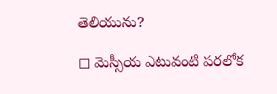తెలియును?

◻ మెస్సీయ ఎటువంటి పరలోక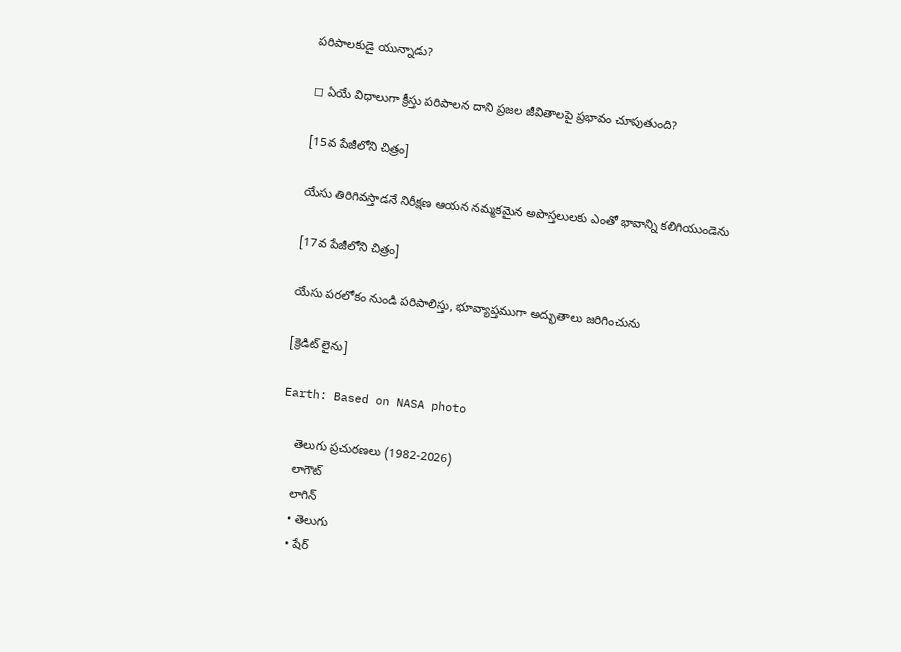పరిపాలకుడై యున్నాడు?

◻ ఏయే విధాలుగా క్రీస్తు పరిపాలన దాని ప్రజల జీవితాలపై ప్రభావం చూపుతుంది?

[15వ పేజీలోని చిత్రం]

యేసు తిరిగివస్తాడనే నిరీక్షణ ఆయన నమ్మకమైన అపొస్తలులకు ఎంతో భావాన్ని కలిగియుండెను

[17వ పేజీలోని చిత్రం]

యేసు పరలోకం నుండి పరిపాలిస్తు, భూవ్యాప్తముగా అద్భుతాలు జరిగించును

[క్రెడిట్‌ లైను]

Earth: Based on NASA photo

    తెలుగు ప్రచురణలు (1982-2026)
    లాగౌట్‌
    లాగిన్‌
    • తెలుగు
    • షేర్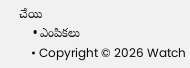చేయి
    • ఎంపికలు
    • Copyright © 2026 Watch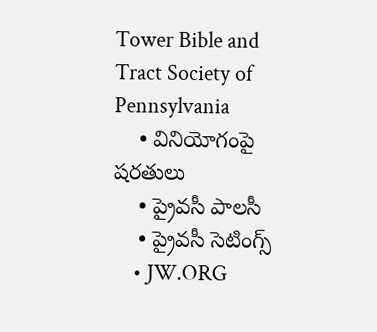Tower Bible and Tract Society of Pennsylvania
    • వినియోగంపై షరతులు
    • ప్రైవసీ పాలసీ
    • ప్రైవసీ సెటింగ్స్‌
    • JW.ORG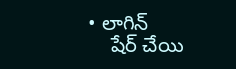• లాగిన్‌
    షేర్‌ చేయి